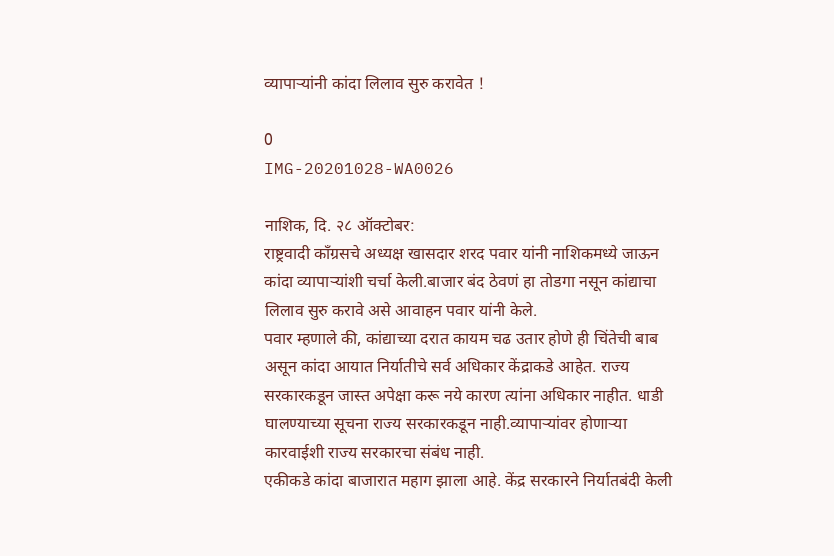व्यापाऱ्यांनी कांदा लिलाव सुरु करावेत !

0
IMG-20201028-WA0026

नाशिक, दि. २८ ऑक्टोबर:
राष्ट्रवादी काँग्रसचे अध्यक्ष खासदार शरद पवार यांनी नाशिकमध्ये जाऊन कांदा व्यापाऱ्यांशी चर्चा केली.बाजार बंद ठेवणं हा तोडगा नसून कांद्याचा लिलाव सुरु करावे असे आवाहन पवार यांनी केले.
पवार म्हणाले की, कांद्याच्या दरात कायम चढ उतार होणे ही चिंतेची बाब असून कांदा आयात निर्यातीचे सर्व अधिकार केंद्राकडे आहेत. राज्य सरकारकडून जास्त अपेक्षा करू नये कारण त्यांना अधिकार नाहीत. धाडी घालण्याच्या सूचना राज्य सरकारकडून नाही.व्यापाऱ्यांवर होणाऱ्या कारवाईशी राज्य सरकारचा संबंध नाही.
एकीकडे कांदा बाजारात महाग झाला आहे. केंद्र सरकारने निर्यातबंदी केली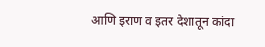आणि इराण व इतर देशातून कांदा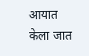आयात केला जात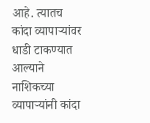आहे. त्यातच कांदा व्यापाऱ्यांवर धाडी टाकण्यात आल्याने नाशिकच्या व्यापाऱ्यांनी कांदा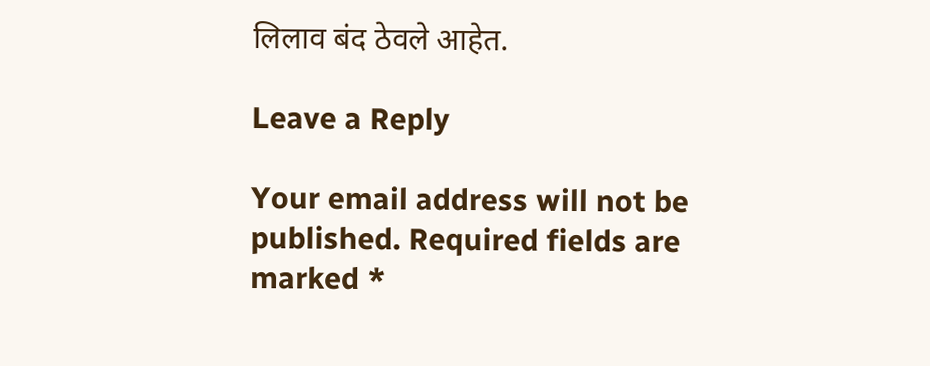लिलाव बंद ठेवले आहेत.

Leave a Reply

Your email address will not be published. Required fields are marked *